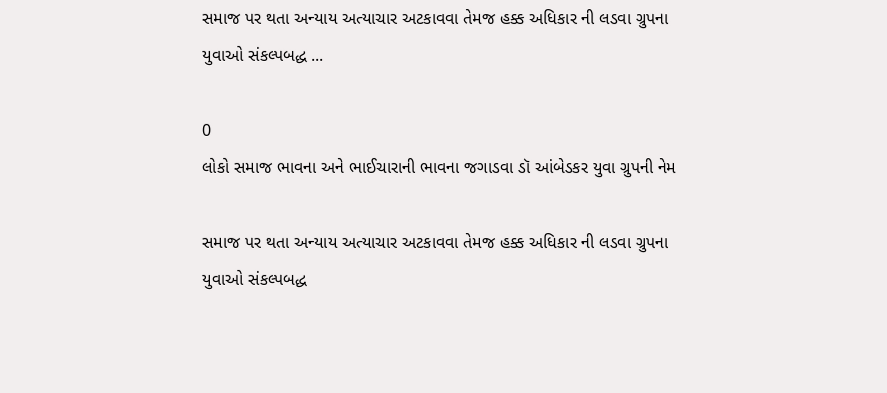સમાજ પર થતા અન્યાય અત્યાચાર અટકાવવા તેમજ હક્ક અધિકાર ની લડવા ગ્રુપના યુવાઓ સંકલ્પબદ્ધ ...

0
લોકો સમાજ ભાવના અને ભાઈચારાની ભાવના જગાડવા ડૉ આંબેડકર યુવા ગ્રુપની નેમ

સમાજ પર થતા અન્યાય અત્યાચાર અટકાવવા તેમજ હક્ક અધિકાર ની લડવા ગ્રુપના યુવાઓ સંકલ્પબદ્ધ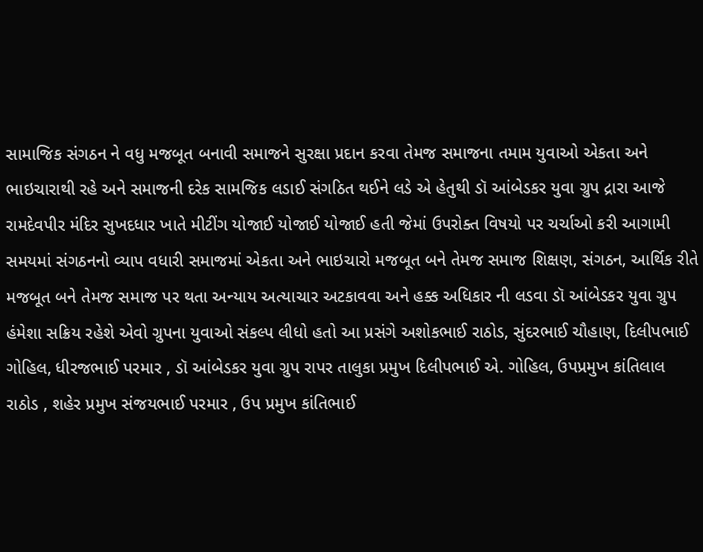સામાજિક સંગઠન ને વધુ મજબૂત બનાવી સમાજને સુરક્ષા પ્રદાન કરવા તેમજ સમાજના તમામ યુવાઓ એકતા અને ભાઇચારાથી રહે અને સમાજની દરેક સામજિક લડાઈ સંગઠિત થ‌ઈને લડે એ હેતુથી ડૉ આંબેડકર યુવા ગ્રુપ દ્રારા આજે રામદેવપીર મંદિર સુખદધાર ખાતે મીટીંગ યોજાઈ યોજાઈ યોજાઈ હતી જેમાં ઉપરોક્ત વિષયો પર ચર્ચાઓ કરી આગામી સમયમાં સંગઠનનો વ્યાપ વધારી સમાજમાં એકતા અને ભાઇચારો મજબૂત બને તેમજ સમાજ શિક્ષણ, સંગઠન, આર્થિક રીતે મજબૂત બને તેમજ સમાજ પર થતા અન્યાય અત્યાચાર અટકાવવા અને હક્ક અધિકાર ની લડવા ડૉ આંબેડકર યુવા ગ્રુપ હંમેશા સક્રિય રહેશે એવો ગ્રુપના યુવાઓ સંકલ્પ લીધો હતો આ પ્રસંગે અશોકભાઈ રાઠોડ, સુંદરભાઈ ચૌહાણ, દિલીપભાઈ ગોહિલ, ધીરજભાઈ પરમાર , ડૉ આંબેડકર યુવા ગ્રુપ રાપર તાલુકા પ્રમુખ દિલીપભાઈ એ. ગોહિલ, ઉપપ્રમુખ કાંતિલાલ રાઠોડ , શહેર પ્રમુખ સંજયભાઈ પરમાર , ઉપ પ્રમુખ કાંતિભાઈ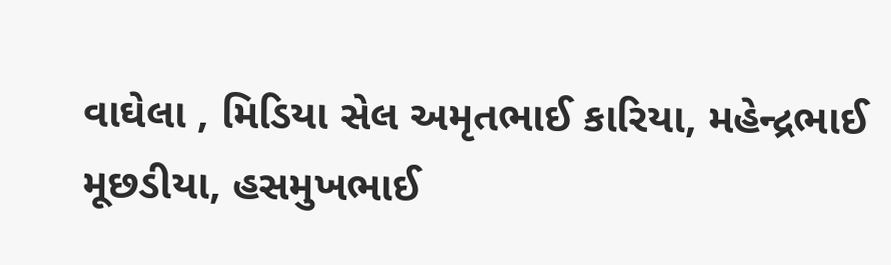વાઘેલા , મિડિયા સેલ અમૃતભાઈ કારિયા, મહેન્દ્રભાઈ મૂછડીયા, હસમુખભાઈ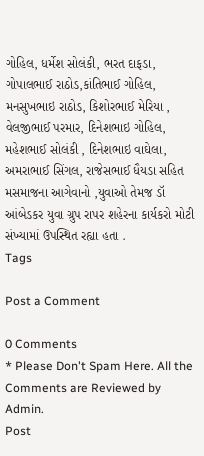ગોહિલ, ધર્મેશ સોલંકી, ભરત દાફડા, ગોપાલભાઈ રાઠોડ,કાંતિભાઈ ગોહિલ, મનસુખભાઇ રાઠોડ, કિશોરભાઈ મેરિયા , વેલજીભાઈ પરમાર, દિનેશભાઇ ગોહિલ, મહેશભાઈ સોલંકી , દિનેશભાઇ વાઘેલા, અમરાભાઈ સિંગલ, રાજેસભાઈ ધૈયડા સહિત મસમાજના આગેવાનો ,યુવાઓ તેમજ ડૉ આંબેડકર યુવા ગ્રુપ રાપર શહેરના કાર્યકરો મોટી સંખ્યામાં ઉપસ્થિત રહ્યા હતા .
Tags

Post a Comment

0 Comments
* Please Don't Spam Here. All the Comments are Reviewed by Admin.
Post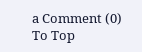a Comment (0)
To Top